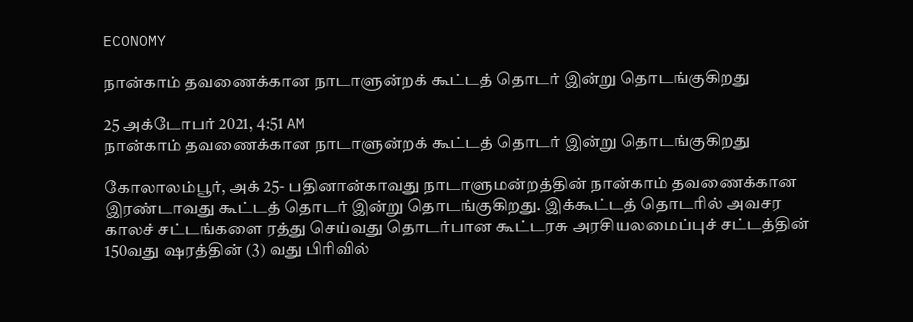ECONOMY

நான்காம் தவணைக்கான நாடாளுன்றக் கூட்டத் தொடர் இன்று தொடங்குகிறது

25 அக்டோபர் 2021, 4:51 AM
நான்காம் தவணைக்கான நாடாளுன்றக் கூட்டத் தொடர் இன்று தொடங்குகிறது

கோலாலம்பூர், அக் 25- பதினான்காவது நாடாளுமன்றத்தின் நான்காம் தவணைக்கான இரண்டாவது கூட்டத் தொடர் இன்று தொடங்குகிறது. இக்கூட்டத் தொடரில் அவசர காலச் சட்டங்களை ரத்து செய்வது தொடர்பான கூட்டரசு அரசியலமைப்புச் சட்டத்தின் 150வது ஷரத்தின் (3) வது பிரிவில்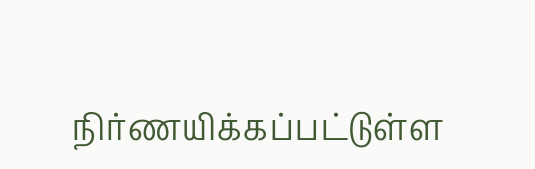நிர்ணயிக்கப்பட்டுள்ள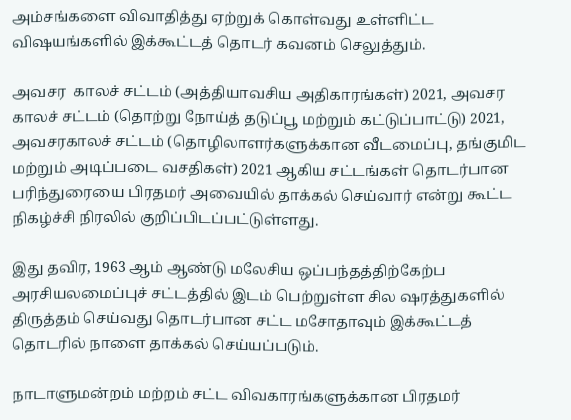அம்சங்களை விவாதித்து ஏற்றுக் கொள்வது உள்ளிட்ட விஷயங்களில் இக்கூட்டத் தொடர் கவனம் செலுத்தும்.

அவசர  காலச் சட்டம் (அத்தியாவசிய அதிகாரங்கள்) 2021, அவசர காலச் சட்டம் (தொற்று நோய்த் தடுப்பூ மற்றும் கட்டுப்பாட்டு) 2021, அவசரகாலச் சட்டம் (தொழிலாளர்களுக்கான வீடமைப்பு, தங்குமிட மற்றும் அடிப்படை வசதிகள்) 2021 ஆகிய சட்டங்கள் தொடர்பான பரிந்துரையை பிரதமர் அவையில் தாக்கல் செய்வார் என்று கூட்ட நிகழ்ச்சி நிரலில் குறிப்பிடப்பட்டுள்ளது.

இது தவிர, 1963 ஆம் ஆண்டு மலேசிய ஒப்பந்தத்திற்கேற்ப அரசியலமைப்புச் சட்டத்தில் இடம் பெற்றுள்ள சில ஷரத்துகளில் திருத்தம் செய்வது தொடர்பான சட்ட மசோதாவும் இக்கூட்டத் தொடரில் நாளை தாக்கல் செய்யப்படும்.

நாடாளுமன்றம் மற்றம் சட்ட விவகாரங்களுக்கான பிரதமர்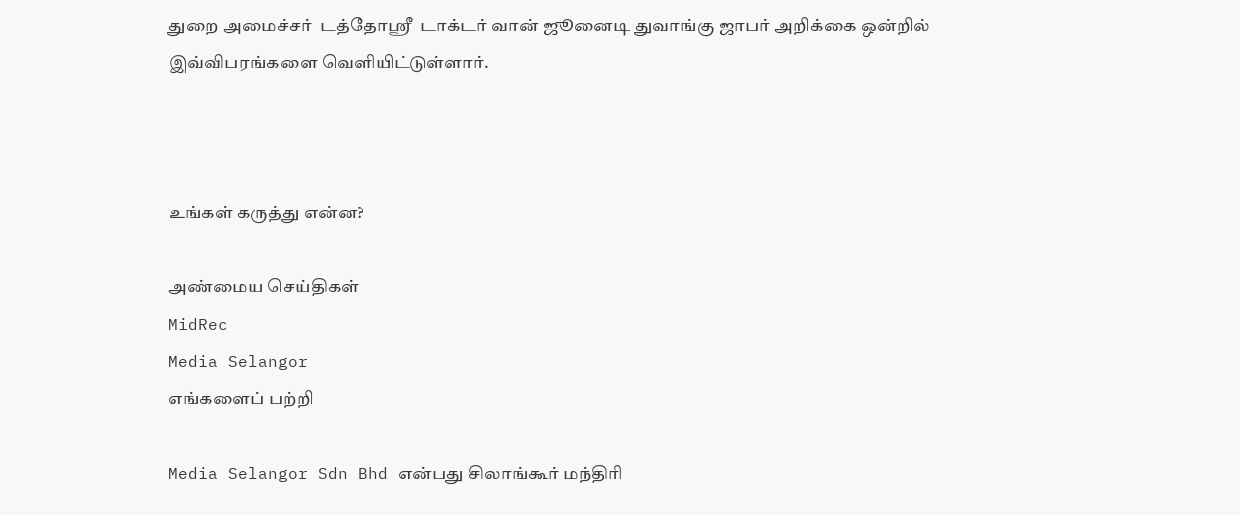துறை அமைச்சர்  டத்தோஸ்ரீ  டாக்டர் வான் ஜூனைடி துவாங்கு ஜாபர் அறிக்கை ஒன்றில் இவ்விபரங்களை வெளியிட்டுள்ளார்.



உங்கள் கருத்து என்ன?

அண்மைய செய்திகள்
MidRec
Media Selangor
எங்களைப் பற்றி

Media Selangor Sdn Bhd என்பது சிலாங்கூர் மந்திரி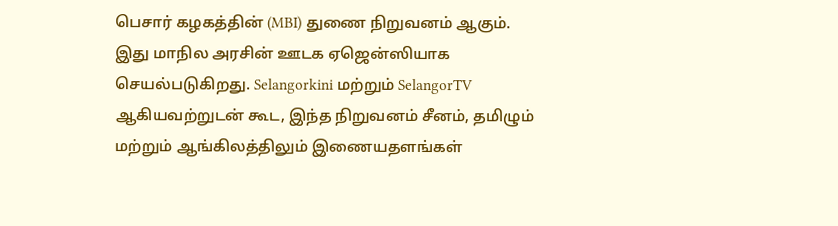பெசார் கழகத்தின் (MBI) துணை நிறுவனம் ஆகும். இது மாநில அரசின் ஊடக ஏஜென்ஸியாக செயல்படுகிறது. Selangorkini மற்றும் SelangorTV ஆகியவற்றுடன் கூட, இந்த நிறுவனம் சீனம், தமிழும் மற்றும் ஆங்கிலத்திலும் இணையதளங்கள்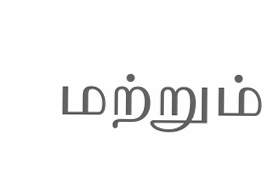மற்றும்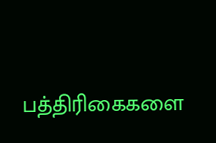பத்திரிகைகளை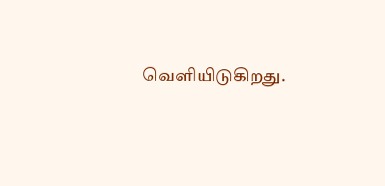வெளியிடுகிறது.